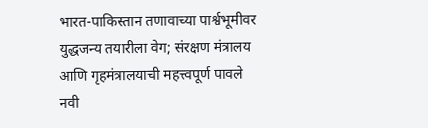भारत-पाकिस्तान तणावाच्या पार्श्वभूमीवर युद्धजन्य तयारीला वेग; संरक्षण मंत्रालय आणि गृहमंत्रालयाची महत्त्वपूर्ण पावले
नवी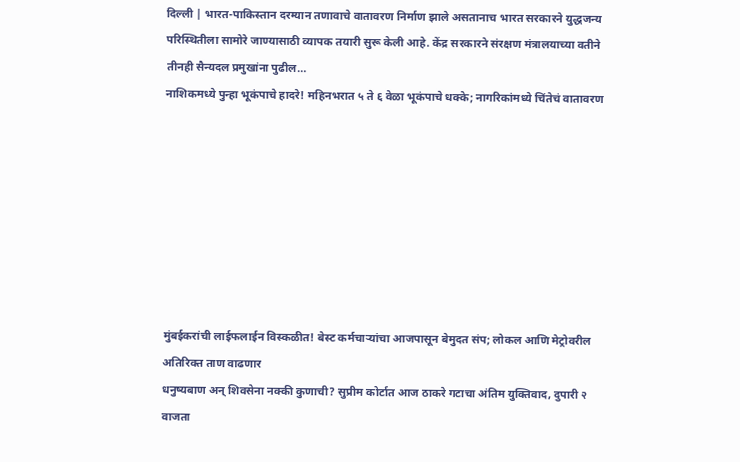दिल्ली | भारत-पाकिस्तान दरम्यान तणावाचे वातावरण निर्माण झाले असतानाच भारत सरकारने युद्धजन्य परिस्थितीला सामोरे जाण्यासाठी व्यापक तयारी सुरू केली आहे. केंद्र सरकारने संरक्षण मंत्रालयाच्या वतीने तीनही सैन्यदल प्रमुखांना पुढील…
नाशिकमध्ये पुन्हा भूकंपाचे हादरे! महिनभरात ५ ते ६ वेळा भूकंपाचे धक्के; नागरिकांमध्ये चिंतेचं वातावरण








मुंबईकरांची लाईफलाईन विस्कळीत! बेस्ट कर्मचाऱ्यांचा आजपासून बेमुदत संप; लोकल आणि मेट्रोवरील अतिरिक्त ताण वाढणार
धनुष्यबाण अन् शिवसेना नक्की कुणाची? सुप्रीम कोर्टात आज ठाकरे गटाचा अंतिम युक्तिवाद, दुपारी २ वाजता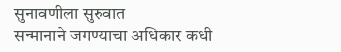सुनावणीला सुरुवात
सन्मानाने जगण्याचा अधिकार कधी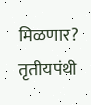मिळणार? तृतीयपंथी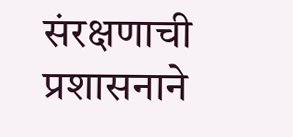संरक्षणाची प्रशासनाने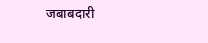जबाबदारी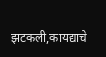झटकली,कायद्याचे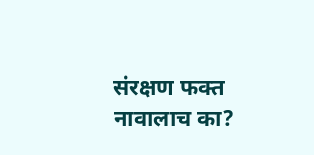संरक्षण फक्त नावालाच का?